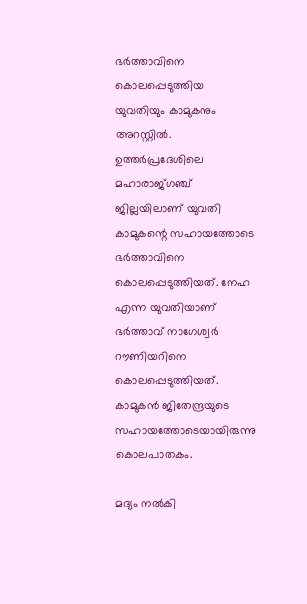ഭർത്താവിനെ കൊലപ്പെടുത്തിയ യുവതിയും കാമുകനും അറസ്റ്റില്‍. ഉത്തർപ്രദേശിലെ മഹാരാജ്ഗഞ്ച് ജില്ലയിലാണ് യുവതി കാമുകന്റെ സഹായത്തോടെ ഭർത്താവിനെ കൊലപ്പെടുത്തിയത്. നേഹ എന്ന യുവതിയാണ് ഭർത്താവ് നാഗേശ്വർ റൗണിയറിനെ കൊലപ്പെടുത്തിയത്. കാമുകൻ ജിതേന്ദ്രയുടെ സഹായത്തോടെയായിരുന്നു കൊലപാതകം.

മദ്യം നല്‍കി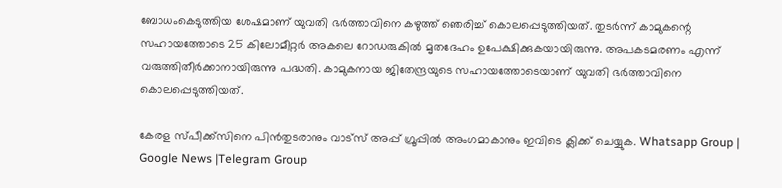ബോധംകെടുത്തിയ ശേഷമാണ് യുവതി ഭർത്താവിനെ കഴുത്ത് ഞെരിച്ച്‌ കൊലപ്പെടുത്തിയത്. തുടർന്ന് കാമുകന്റെ സഹായത്തോടെ 25 കിലോമീറ്റർ അകലെ റോഡരുകില്‍ മൃതദേഹം ഉപേക്ഷിക്കുകയായിരുന്നു. അപകടമരണം എന്ന് വരുത്തിതീർക്കാനായിരുന്നു പദ്ധതി. കാമുകനായ ജിതേന്ദ്രയുടെ സഹായത്തോടെയാണ് യുവതി ഭർത്താവിനെ കൊലപ്പെടുത്തിയത്.

കേരള സ്പീക്ക്സിനെ പിൻതുടരാനും വാട്സ് അപ്പ് ഗ്രൂപ്പിൽ അംഗമാകാനും ഇവിടെ ക്ലിക്ക് ചെയ്യുക. Whatsapp Group | Google News |Telegram Group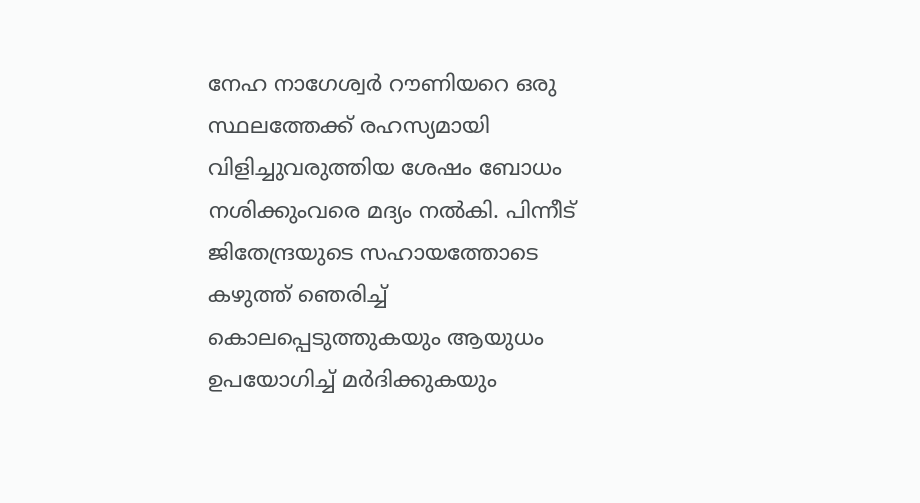നേഹ നാഗേശ്വർ റൗണിയറെ ഒരു സ്ഥലത്തേക്ക് രഹസ്യമായി വിളിച്ചുവരുത്തിയ ശേഷം ബോധം നശിക്കുംവരെ മദ്യം നല്‍കി. പിന്നീട് ജിതേന്ദ്രയുടെ സഹായത്തോടെ കഴുത്ത് ഞെരിച്ച്‌ കൊലപ്പെടുത്തുകയും ആയുധം ഉപയോഗിച്ച്‌ മർദിക്കുകയും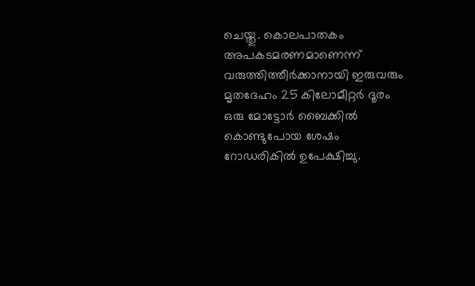ചെയ്തു. കൊലപാതകം അപകടമരണമാണെന്ന് വരുത്തിത്തീർക്കാനായി ഇരുവരും മൃതദേഹം 25 കിലോമീറ്റർ ദൂരം ഒരു മോട്ടോർ ബൈക്കില്‍ കൊണ്ടുപോയ ശേഷം റോഡരികില്‍ ഉപേക്ഷിച്ചു.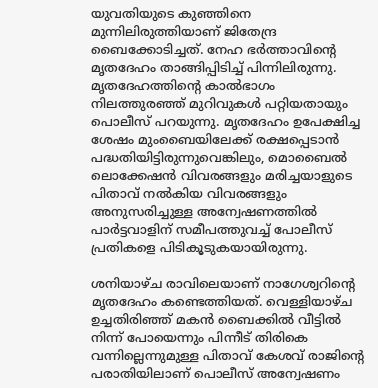യുവതിയുടെ കുഞ്ഞിനെ മുന്നിലിരുത്തിയാണ് ജിതേന്ദ്ര ബൈക്കോടിച്ചത്. നേഹ ഭർത്താവിന്റെ മൃതദേഹം താങ്ങിപ്പിടിച്ച്‌ പിന്നിലിരുന്നു. മൃതദേഹത്തിന്റെ കാല്‍ഭാഗം നിലത്തുരഞ്ഞ് മുറിവുകള്‍ പറ്റിയതായും പൊലീസ് പറയുന്നു. മൃതദേഹം ഉപേക്ഷിച്ച ശേഷം മുംബൈയിലേക്ക് രക്ഷപ്പെടാൻ പദ്ധതിയിട്ടിരുന്നുവെങ്കിലും, മൊബൈല്‍ ലൊക്കേഷൻ വിവരങ്ങളും മരിച്ചയാളുടെ പിതാവ് നല്‍കിയ വിവരങ്ങളും അനുസരിച്ചുള്ള അന്വേഷണത്തില്‍ പാർട്ടവാളിന് സമീപത്തുവച്ച്‌ പോലീസ് പ്രതികളെ പിടികൂടുകയായിരുന്നു.

ശനിയാഴ്ച രാവിലെയാണ് നാഗേശ്വറിന്റെ മൃതദേഹം കണ്ടെത്തിയത്. വെള്ളിയാഴ്ച ഉച്ചതിരിഞ്ഞ് മകൻ ബൈക്കില്‍ വീട്ടില്‍ നിന്ന് പോയെന്നും പിന്നീട് തിരികെ വന്നില്ലെന്നുമുള്ള പിതാവ് കേശവ് രാജിന്റെ പരാതിയിലാണ് പൊലീസ് അന്വേഷണം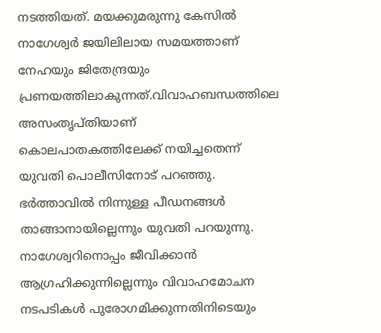നടത്തിയത്. മയക്കുമരുന്നു കേസില്‍ നാഗേശ്വർ ജയിലിലായ സമയത്താണ് നേഹയും ജിതേന്ദ്രയും പ്രണയത്തിലാകുന്നത്.വിവാഹബന്ധത്തിലെ അസംതൃപ്തിയാണ് കൊലപാതകത്തിലേക്ക് നയിച്ചതെന്ന് യുവതി പൊലീസിനോട് പറഞ്ഞു. ഭർത്താവില്‍ നിന്നുള്ള പീഡനങ്ങള്‍ താങ്ങാനായില്ലെന്നും യുവതി പറയുന്നു. നാഗേശ്വറിനൊപ്പം ജീവിക്കാൻ ആഗ്രഹിക്കുന്നില്ലെന്നും വിവാഹമോചന നടപടികള്‍ പുരോഗമിക്കുന്നതിനിടെയും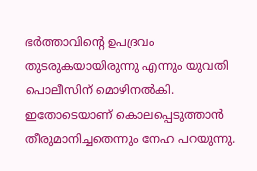ഭർത്താവിന്റെ ഉപദ്രവം തുടരുകയായിരുന്നു എന്നും യുവതി പൊലീസിന് മൊഴിനല്‍കി. ഇതോടെയാണ് കൊലപ്പെടുത്താൻ തീരുമാനിച്ചതെന്നും നേഹ പറയുന്നു.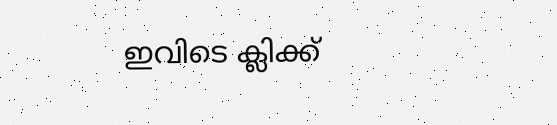ഇവിടെ ക്ലിക്ക്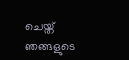ചെയ്ത് ഞങ്ങളുടെ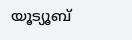യൂട്യൂബ്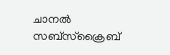ചാനൽ സബ്സ്ക്രൈബ്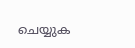ചെയ്യുക